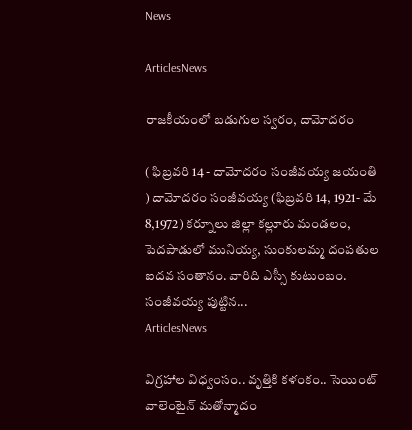News

ArticlesNews

రాజకీయంలో బడుగుల స్వరం, దామోదరం

( ఫిబ్రవరి 14 - దామోదరం సంజీవయ్య జయంతి ) దామోదరం సంజీవయ్య (ఫిబ్రవరి 14, 1921- మే 8,1972) కర్నూలు జిల్లా కల్లూరు మండలం, పెదపాడులో మునియ్య, సుంకులమ్మ దంపతుల ఐదవ సంతానం. వారిది ఎస్సీ కుటుంబం. సంజీవయ్య పుట్టిన...
ArticlesNews

విగ్రహాల విధ్వంసం.. వృత్తికి కళంకం.. సెయింట్ వాలెంటైన్ మతోన్మాదం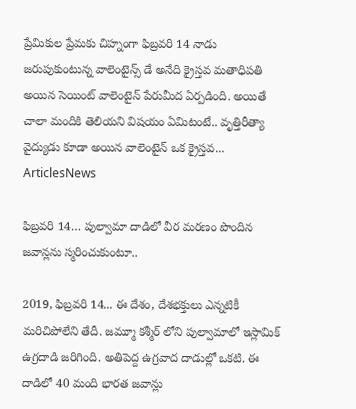ప్రేమికుల ప్రేమకు చిహ్నంగా ఫిబ్రవరి 14 నాడు జరుపుకుంటున్న వాలెంటైన్స్ డే అనేది క్రైస్తవ మతాధిపతి అయిన సెయింట్ వాలెంటైన్ పేరుమీద ఏర్పడింది. అయితే చాలా మందికి తెలియని విషయం ఏమిటంటే.. వృత్తిరీత్యా వైద్యుడు కూడా అయిన వాలెంటైన్ ఒక క్రైస్తవ...
ArticlesNews

ఫిబ్రవరి 14… పుల్వామా దాడిలో వీర మరణం పొందిన జవాన్లను స్మరించుకుంటూ..

2019, ఫిబ్రవరి 14... ఈ దేశం, దేశభక్తులు ఎన్నటికీ మరిచిపోలేని తేదీ. జమ్మూ కశ్మీర్ లోని పుల్వామాలో ఇస్లామిక్ ఉగ్రదాడి జరిగింది. అతిపెద్ద ఉగ్రవాద దాడుల్లో ఒకటి. ఈ దాడిలో 40 మంది భారత జవాన్లు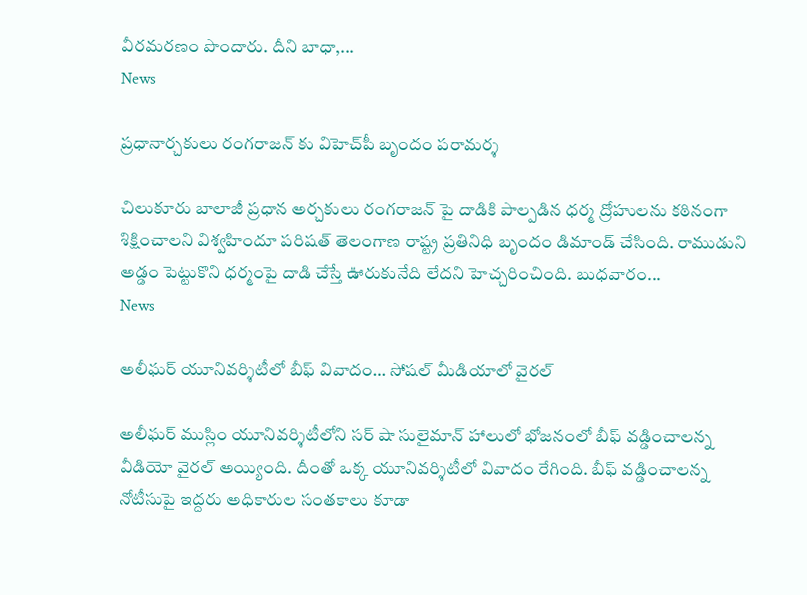వీరమరణం పొందారు. దీని బాధా,...
News

ప్రధానార్చకులు రంగరాజన్ కు విహెచ్‌పీ బృందం పరామర్శ

చిలుకూరు బాలాజీ ప్రధాన అర్చకులు రంగరాజన్ పై దాడికి పాల్పడిన ధర్మ ద్రోహులను కఠినంగా శిక్షించాలని విశ్వహిందూ పరిషత్ తెలంగాణ రాష్ట్ర ప్రతినిధి బృందం డిమాండ్ చేసింది. రాముడుని అడ్డం పెట్టుకొని ధర్మంపై దాడి చేస్తే ఊరుకునేది లేదని హెచ్చరించింది. బుధవారం...
News

అలీఘర్ యూనివర్శిటీలో బీఫ్ వివాదం… సోషల్ మీడియాలో వైరల్

అలీఘర్ ముస్లిం యూనివర్శిటీలోని సర్ షా సులైమాన్ హాలులో భోజనంలో బీఫ్ వడ్డించాలన్న వీడియో వైరల్ అయ్యింది. దీంతో ఒక్క యూనివర్శిటీలో వివాదం రేగింది. బీఫ్ వడ్డించాలన్న నోటీసుపై ఇద్దరు అధికారుల సంతకాలు కూడా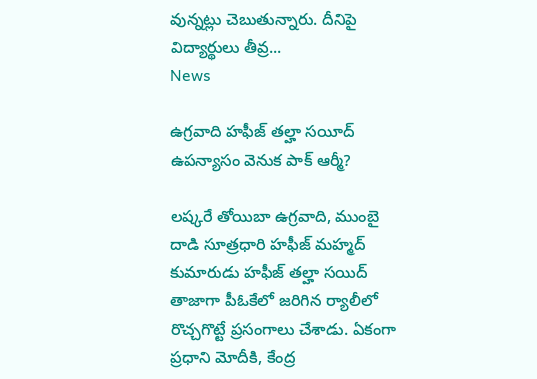వున్నట్లు చెబుతున్నారు. దీనిపై విద్యార్థులు తీవ్ర...
News

ఉగ్రవాది హఫీజ్ తల్హా సయీద్ ఉపన్యాసం వెనుక పాక్ ఆర్మీ?

లష్కరే తోయిబా ఉగ్రవాది, ముంబై దాడి సూత్రధారి హఫీజ్ మహ్మద్ కుమారుడు హఫీజ్ తల్హా సయిద్ తాజాగా పీఓకేలో జరిగిన ర్యాలీలో రొచ్చగొట్టే ప్రసంగాలు చేశాడు. ఏకంగా ప్రధాని మోదీకి, కేంద్ర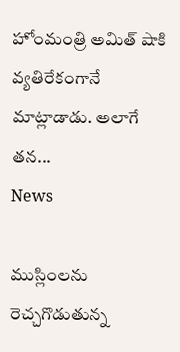హోంమంత్రి అమిత్ షాకి వ్యతిరేకంగానే మాట్లాడాడు. అలాగే తన...
News

ముస్లింలను రెచ్చగొడుతున్న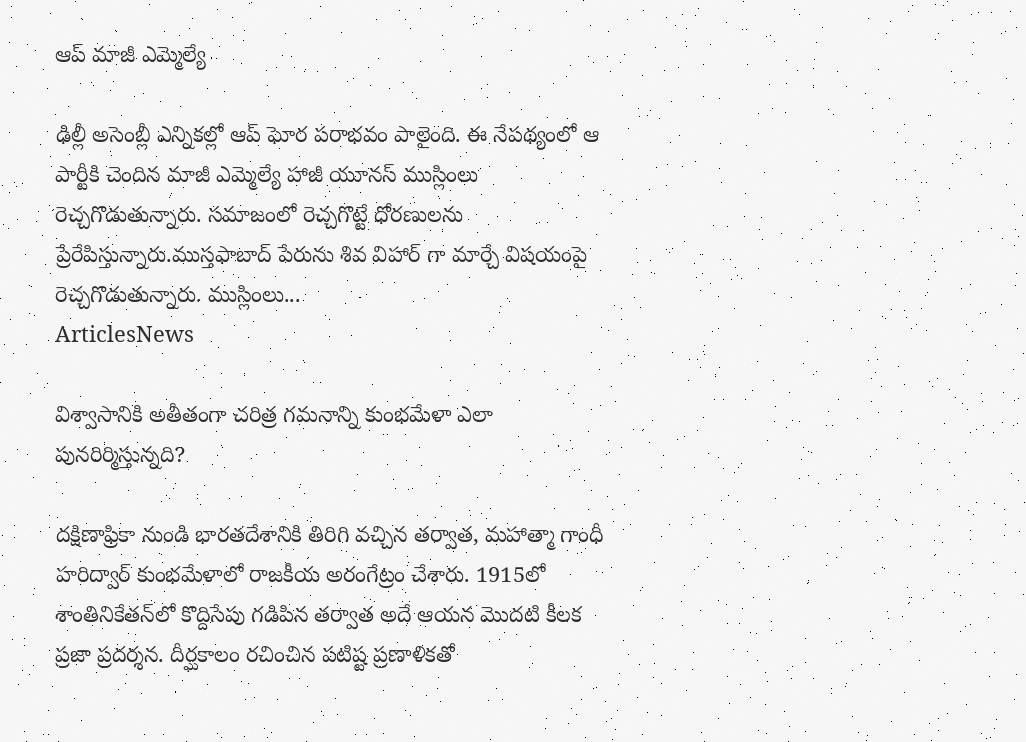ఆప్ మాజీ ఎమ్మెల్యే

ఢిల్లీ అసెంబ్లీ ఎన్నికల్లో ఆప్ ఘోర పరాభవం పాలైంది. ఈ నేపథ్యంలో ఆ పార్టీకి చెందిన మాజీ ఎమ్మెల్యే హాజీ యూనస్ ముస్లింలు రెచ్చగొడుతున్నారు. సమాజంలో రెచ్చగొట్టే ధోరణులను ప్రేరేపిస్తున్నారు.ముస్తఫాబాద్ పేరును శివ విహార్ గా మార్చే విషయంపై రెచ్చగొడుతున్నారు. ముస్లింలు...
ArticlesNews

విశ్వాసానికి అతీతంగా చరిత్ర గమనాన్ని కుంభమేళా ఎలా పునరిర్మిస్తున్నది?

దక్షిణాఫ్రికా నుండి భారతదేశానికి తిరిగి వచ్చిన తర్వాత, మహాత్మా గాంధీ హరిద్వార్‌ ‌కుంభమేళాలో రాజకీయ అరంగేట్రం చేశారు. 1915లో శాంతినికేతన్‌లో కొద్దిసేపు గడిపిన తర్వాత అదే ఆయన మొదటి కీలక ప్రజా ప్రదర్శన. దీర్ఘకాలం రచించిన పటిష్ట ప్రణాళికతో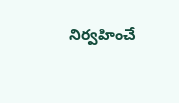నిర్వహించే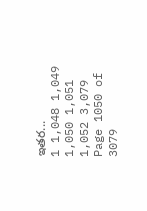ఇతర...
1 1,048 1,049 1,050 1,051 1,052 3,079
Page 1050 of 3079